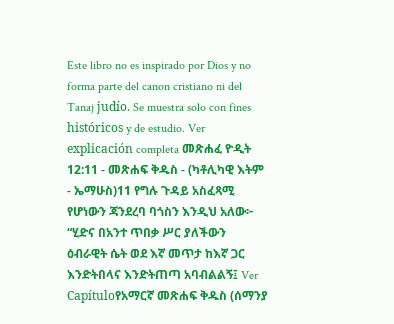Este libro no es inspirado por Dios y no forma parte del canon cristiano ni del Tanaj judío. Se muestra solo con fines históricos y de estudio. Ver explicación completa መጽሐፈ ዮዲት 12:11 - መጽሐፍ ቅዱስ - (ካቶሊካዊ እትም - ኤማሁስ)11 የግሉ ጉዳይ አስፈጻሚ የሆነውን ጃንደረባ ባጎስን እንዲህ አለው፦ “ሂድና በአንተ ጥበቃ ሥር ያለችውን ዕብራዊት ሴት ወደ እኛ መጥታ ከእኛ ጋር እንድትበላና እንድትጠጣ አባብልልኝ፤ Ver Capítuloየአማርኛ መጽሐፍ ቅዱስ (ሰማንያ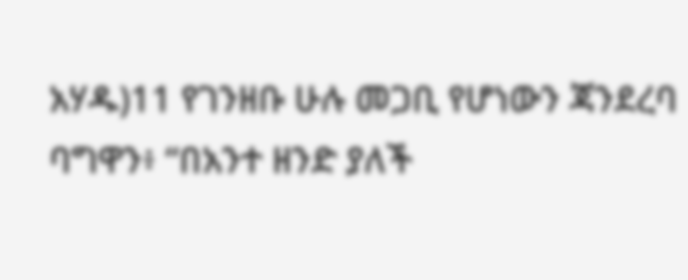አሃዱ)11 የገንዘቡ ሁሉ መጋቢ የሆነውን ጃንደረባ ባግዋን፥ “በአንተ ዘንድ ያለች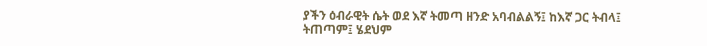ያችን ዕብራዊት ሴት ወደ እኛ ትመጣ ዘንድ አባብልልኝ፤ ከእኛ ጋር ትብላ፤ ትጠጣም፤ ሄደህም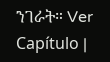ንገራት። Ver Capítulo |